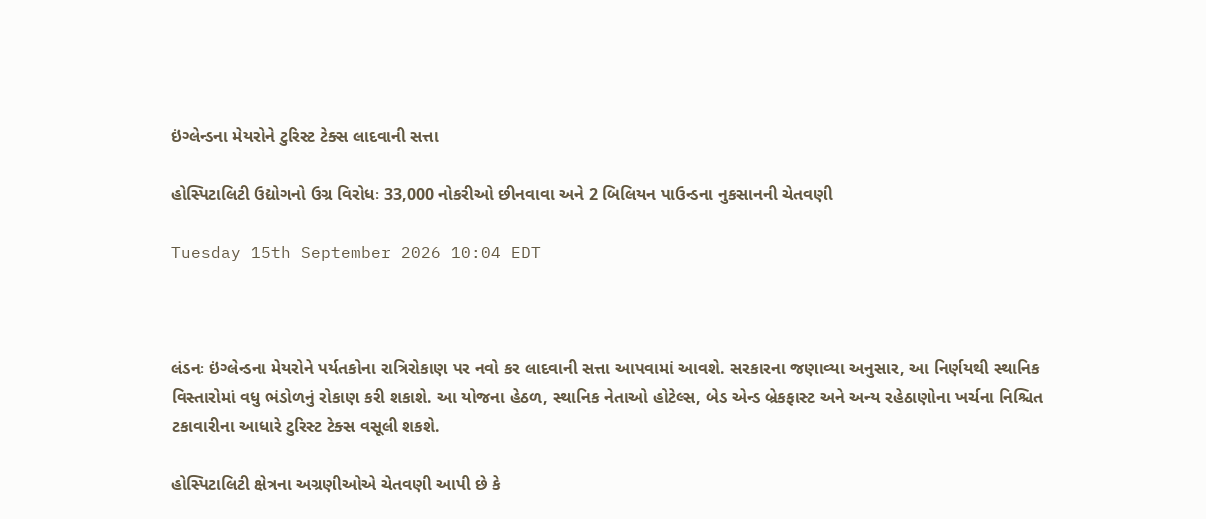ઇંગ્લેન્ડના મેયરોને ટુરિસ્ટ ટેક્સ લાદવાની સત્તા

હોસ્પિટાલિટી ઉદ્યોગનો ઉગ્ર વિરોધઃ 33,000 નોકરીઓ છીનવાવા અને 2 બિલિયન પાઉન્ડના નુકસાનની ચેતવણી

Tuesday 15th September 2026 10:04 EDT



લંડનઃ ઇંગ્લેન્ડના મેયરોને પર્યતકોના રાત્રિરોકાણ પર નવો કર લાદવાની સત્તા આપવામાં આવશે. સરકારના જણાવ્યા અનુસાર, આ નિર્ણયથી સ્થાનિક વિસ્તારોમાં વધુ ભંડોળનું રોકાણ કરી શકાશે. આ યોજના હેઠળ, સ્થાનિક નેતાઓ હોટેલ્સ, બેડ એન્ડ બ્રેકફાસ્ટ અને અન્ય રહેઠાણોના ખર્ચના નિશ્ચિત ટકાવારીના આધારે ટુરિસ્ટ ટેક્સ વસૂલી શકશે.

હોસ્પિટાલિટી ક્ષેત્રના અગ્રણીઓએ ચેતવણી આપી છે કે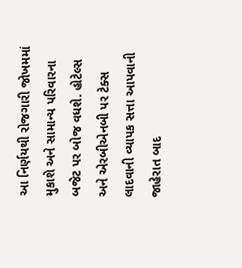આ નિર્ણયથી રોજગારી જોખમમાં મુકાશે અને સામાન્ય પરિવારના બજેટ પર બોજ વધશે. હોટેલ્સ અને એરબીએનબી પર ટેક્સ લાદવાની વ્યાપક સત્તા આપવાની જાહેરાત બાદ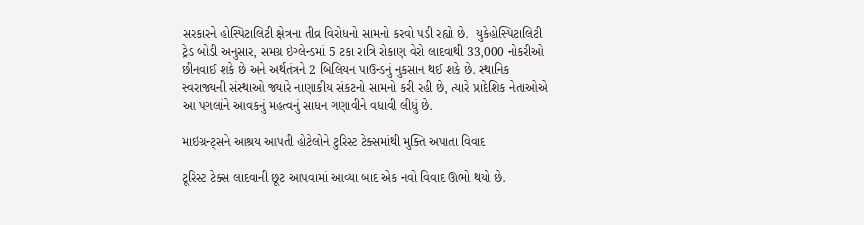સરકારને હોસ્પિટાલિટી ક્ષેત્રના તીવ્ર વિરોધનો સામનો કરવો પડી રહ્યો છે.  યુકેહોસ્પિટાલિટી ટ્રેડ બોડી અનુસાર, સમગ્ર ઇંગ્લેન્ડમાં 5 ટકા રાત્રિ રોકાણ વેરો લાદવાથી 33,000 નોકરીઓ છીનવાઈ શકે છે અને અર્થતંત્રને 2 બિલિયન પાઉન્ડનું નુકસાન થઈ શકે છે. સ્થાનિક સ્વરાજ્યની સંસ્થાઓ જ્યારે નાણાકીય સંકટનો સામનો કરી રહી છે, ત્યારે પ્રાદેશિક નેતાઓએ આ પગલાંને આવકનું મહત્વનું સાધન ગણાવીને વધાવી લીધું છે.

માઇગ્રન્ટ્સને આશ્રય આપતી હોટેલોને ટુરિસ્ટ ટેક્સમાંથી મુક્તિ અપાતા વિવાદ

ટૂરિસ્ટ ટેક્સ લાદવાની છૂટ આપવામાં આવ્યા બાદ એક નવો વિવાદ ઊભો થયો છે.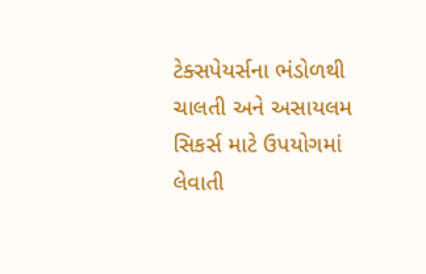ટેક્સપેયર્સના ભંડોળથી ચાલતી અને અસાયલમ સિકર્સ માટે ઉપયોગમાં લેવાતી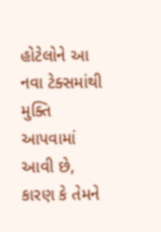હોટેલોને આ નવા ટેક્સમાંથી મુક્તિ આપવામાં આવી છે, કારણ કે તેમને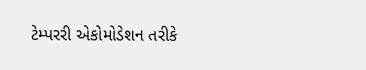ટેમ્પરરી એકોમોડેશન તરીકે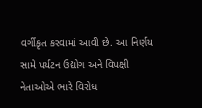વર્ગીકૃત કરવામાં આવી છે. આ નિર્ણય સામે પર્યટન ઉદ્યોગ અને વિપક્ષી નેતાઓએ ભારે વિરોધ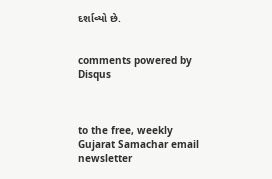દર્શાવ્યો છે.


comments powered by Disqus



to the free, weekly Gujarat Samachar email newsletter